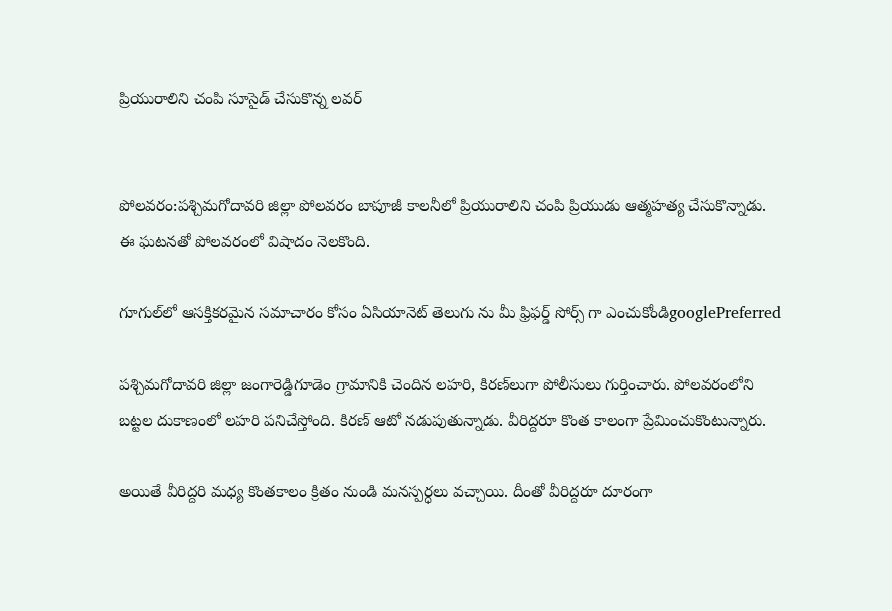ప్రియురాలిని చంపి సూసైడ్ చేసుకొన్న లవర్


పోలవరం:పశ్చిమగోదావరి జిల్లా పోలవరం బాపూజీ కాలనీలో ప్రియురాలిని చంపి ప్రియుడు ఆత్మహత్య చేసుకొన్నాడు. ఈ ఘటనతో పోలవరంలో విషాదం నెలకొంది.

గూగుల్‌లో ఆసక్తికరమైన సమాచారం కోసం ఏసియానెట్ తెలుగు ను మీ ఫ్రిఫర్డ్ సోర్స్ గా ఎంచుకోండిgooglePreferred

పశ్చిమగోదావరి జిల్లా జంగారెడ్డిగూడెం గ్రామానికి చెందిన లహరి, కిరణ్‌లుగా పోలీసులు గుర్తించారు. పోలవరంలోని బట్టల దుకాణంలో లహరి పనిచేస్తోంది. కిరణ్ ఆటో నడుపుతున్నాడు. వీరిద్దరూ కొంత కాలంగా ప్రేమించుకొంటున్నారు.

అయితే వీరిద్దరి మధ్య కొంతకాలం క్రితం నుండి మనస్పర్ధలు వచ్చాయి. దీంతో వీరిద్దరూ దూరంగా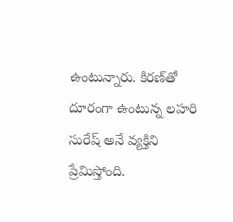ఉంటున్నారు. కిరణ్‌తో దూరంగా ఉంటున్న లహరి సురేష్ అనే వ్యక్తిని ప్రేమిస్తోంది.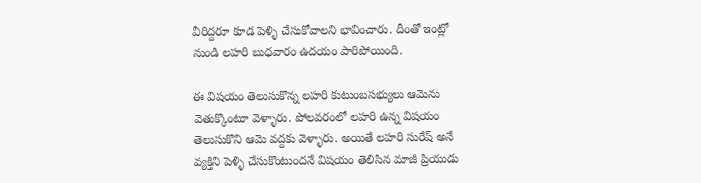వీరిద్దరూ కూడ పెళ్ళి చేసుకోవాలని భావించారు. దీంతో ఇంట్లో నుండి లహరి బుధవారం ఉదయం పారిపోయింది.

ఈ విషయం తెలుసుకొన్న లహరి కుటుంబసభ్యులు ఆమెను వెతుక్కొంటూ వెళ్ళారు. పోలవరంలో లహరి ఉన్న విషయం తెలుసుకొని ఆమె వద్దకు వెళ్ళారు. అయితే లహరి సురేష్ అనే వ్యక్తిని పెళ్ళి చేసుకొంటుందనే విషయం తెలిసిన మాజీ ప్రియుడు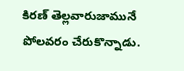కిరణ్ తెల్లవారుజామునే పోలవరం చేరుకొన్నాడు.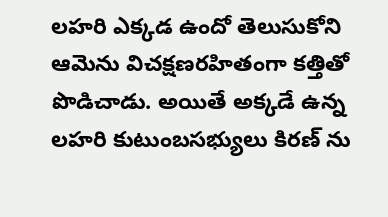లహరి ఎక్కడ ఉందో తెలుసుకోని ఆమెను విచక్షణరహితంగా కత్తితో పొడిచాడు. అయితే అక్కడే ఉన్న లహరి కుటుంబసభ్యులు కిరణ్ ను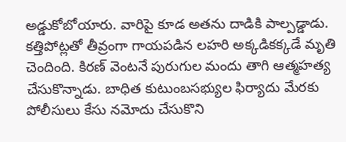అడ్డుకోబోయారు. వారిపై కూడ అతను దాడికి పాల్పడ్డాడు. కత్తిపోట్లతో తీవ్రంగా గాయపడిన లహరి అక్కడికక్కడే మృతి చెందింది. కిరణ్ వెంటనే పురుగుల మందు తాగి ఆత్మహత్య చేసుకొన్నాడు. బాధిత కుటుంబసభ్యుల ఫిర్యాదు మేరకు పోలీసులు కేసు నమోదు చేసుకొని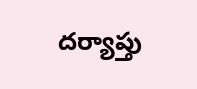దర్యాప్తు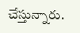చేస్తున్నారు.